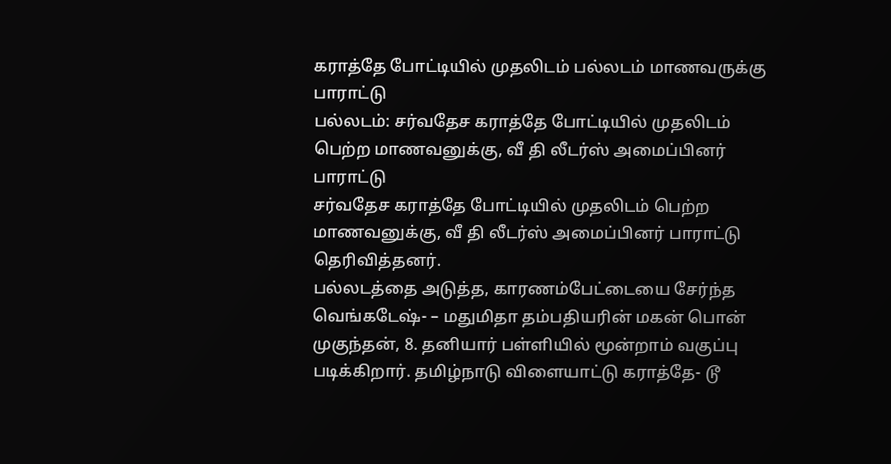கராத்தே போட்டியில் முதலிடம் பல்லடம் மாணவருக்கு பாராட்டு
பல்லடம்: சர்வதேச கராத்தே போட்டியில் முதலிடம் பெற்ற மாணவனுக்கு, வீ தி லீடர்ஸ் அமைப்பினர் பாராட்டு
சர்வதேச கராத்தே போட்டியில் முதலிடம் பெற்ற மாணவனுக்கு, வீ தி லீடர்ஸ் அமைப்பினர் பாராட்டு தெரிவித்தனர்.
பல்லடத்தை அடுத்த, காரணம்பேட்டையை சேர்ந்த வெங்கடேஷ்- – மதுமிதா தம்பதியரின் மகன் பொன் முகுந்தன், 8. தனியார் பள்ளியில் மூன்றாம் வகுப்பு படிக்கிறார். தமிழ்நாடு விளையாட்டு கராத்தே- டூ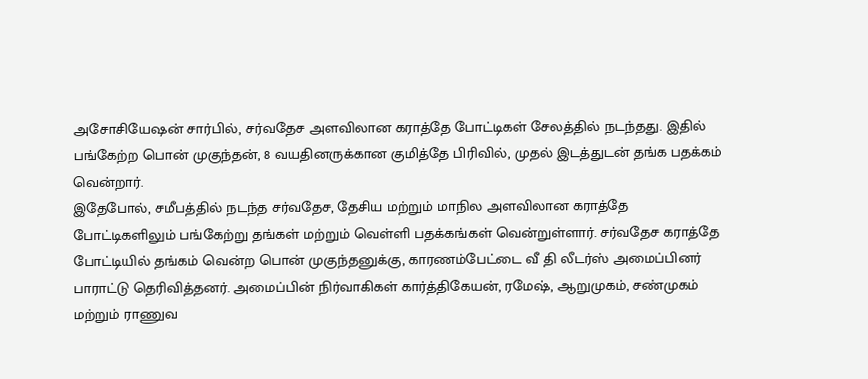அசோசியேஷன் சார்பில், சர்வதேச அளவிலான கராத்தே போட்டிகள் சேலத்தில் நடந்தது. இதில் பங்கேற்ற பொன் முகுந்தன், 8 வயதினருக்கான குமித்தே பிரிவில், முதல் இடத்துடன் தங்க பதக்கம் வென்றார்.
இதேபோல், சமீபத்தில் நடந்த சர்வதேச, தேசிய மற்றும் மாநில அளவிலான கராத்தே போட்டிகளிலும் பங்கேற்று தங்கள் மற்றும் வெள்ளி பதக்கங்கள் வென்றுள்ளார். சர்வதேச கராத்தே போட்டியில் தங்கம் வென்ற பொன் முகுந்தனுக்கு, காரணம்பேட்டை வீ தி லீடர்ஸ் அமைப்பினர் பாராட்டு தெரிவித்தனர். அமைப்பின் நிர்வாகிகள் கார்த்திகேயன், ரமேஷ், ஆறுமுகம், சண்முகம் மற்றும் ராணுவ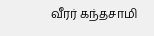வீரர் கந்தசாமி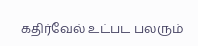கதிர்வேல் உட்பட பலரும்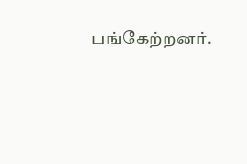பங்கேற்றனர்.